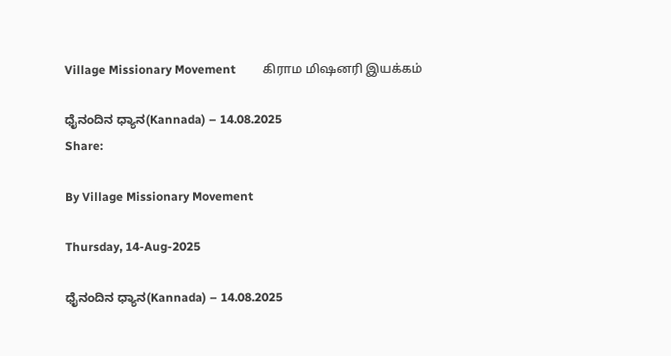Village Missionary Movement         கிராம மிஷனரி இயக்கம்

ಧೈನಂದಿನ ಧ್ಯಾನ(Kannada) – 14.08.2025
Share:

By Village Missionary Movement

Thursday, 14-Aug-2025

ಧೈನಂದಿನ ಧ್ಯಾನ(Kannada) – 14.08.2025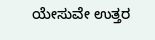ಯೇಸುವೇ ಉತ್ತರ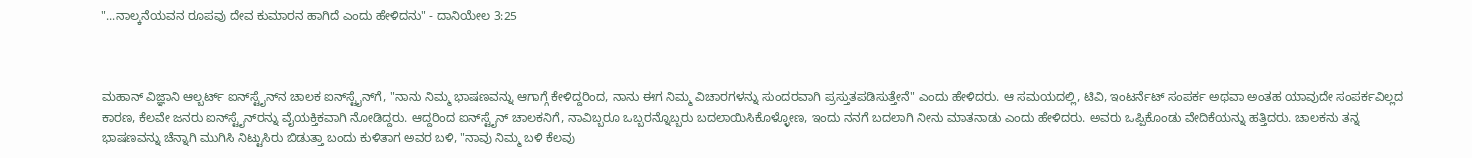"...ನಾಲ್ಕನೆಯವನ ರೂಪವು ದೇವ ಕುಮಾರನ ಹಾಗಿದೆ ಎಂದು ಹೇಳಿದನು" - ದಾನಿಯೇಲ 3:25



ಮಹಾನ್ ವಿಜ್ಞಾನಿ ಆಲ್ಬರ್ಟ್ ಐನ್‌ಸ್ಟೈನ್‌ನ ಚಾಲಕ ಐನ್‌ಸ್ಟೈನ್‌ಗೆ, "ನಾನು ನಿಮ್ಮ ಭಾಷಣವನ್ನು ಆಗಾಗ್ಗೆ ಕೇಳಿದ್ದರಿಂದ, ನಾನು ಈಗ ನಿಮ್ಮ ವಿಚಾರಗಳನ್ನು ಸುಂದರವಾಗಿ ಪ್ರಸ್ತುತಪಡಿಸುತ್ತೇನೆ" ಎಂದು ಹೇಳಿದರು. ಆ ಸಮಯದಲ್ಲಿ, ಟಿವಿ, ಇಂಟರ್ನೆಟ್ ಸಂಪರ್ಕ ಅಥವಾ ಅಂತಹ ಯಾವುದೇ ಸಂಪರ್ಕವಿಲ್ಲದ ಕಾರಣ, ಕೆಲವೇ ಜನರು ಐನ್‌ಸ್ಟೈನ್‌ರನ್ನು ವೈಯಕ್ತಿಕವಾಗಿ ನೋಡಿದ್ದರು. ಆದ್ದರಿಂದ ಐನ್‌ಸ್ಟೈನ್ ಚಾಲಕನಿಗೆ, ನಾವಿಬ್ಬರೂ ಒಬ್ಬರನ್ನೊಬ್ಬರು ಬದಲಾಯಿಸಿಕೊಳ್ಳೋಣ, ಇಂದು ನನಗೆ ಬದಲಾಗಿ ನೀನು ಮಾತನಾಡು ಎಂದು ಹೇಳಿದರು. ಅವರು ಒಪ್ಪಿಕೊಂಡು ವೇದಿಕೆಯನ್ನು ಹತ್ತಿದರು. ಚಾಲಕನು ತನ್ನ ಭಾಷಣವನ್ನು ಚೆನ್ನಾಗಿ ಮುಗಿಸಿ ನಿಟ್ಟುಸಿರು ಬಿಡುತ್ತಾ ಬಂದು ಕುಳಿತಾಗ ಅವರ ಬಳಿ, "ನಾವು ನಿಮ್ಮ ಬಳಿ ಕೆಲವು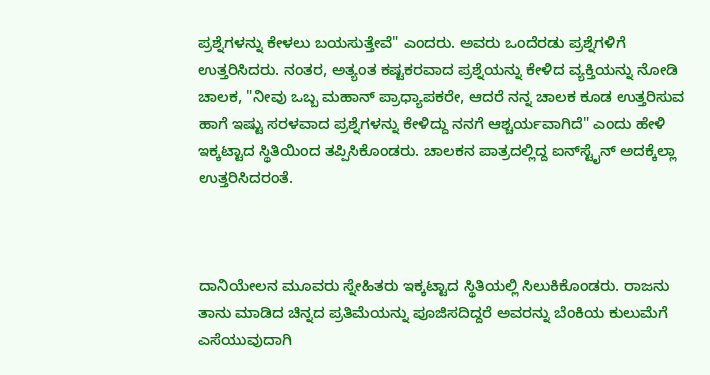ಪ್ರಶ್ನೆಗಳನ್ನು ಕೇಳಲು ಬಯಸುತ್ತೇವೆ" ಎಂದರು. ಅವರು ಒಂದೆರಡು ಪ್ರಶ್ನೆಗಳಿಗೆ ಉತ್ತರಿಸಿದರು. ನಂತರ, ಅತ್ಯಂತ ಕಷ್ಟಕರವಾದ ಪ್ರಶ್ನೆಯನ್ನು ಕೇಳಿದ ವ್ಯಕ್ತಿಯನ್ನು ನೋಡಿ ಚಾಲಕ, "ನೀವು ಒಬ್ಬ ಮಹಾನ್ ಪ್ರಾಧ್ಯಾಪಕರೇ, ಆದರೆ ನನ್ನ ಚಾಲಕ ಕೂಡ ಉತ್ತರಿಸುವ ಹಾಗೆ ಇಷ್ಟು ಸರಳವಾದ ಪ್ರಶ್ನೆಗಳನ್ನು ಕೇಳಿದ್ದು ನನಗೆ ಆಶ್ಚರ್ಯವಾಗಿದೆ" ಎಂದು ಹೇಳಿ ಇಕ್ಕಟ್ಟಾದ ಸ್ಥಿತಿಯಿಂದ ತಪ್ಪಿಸಿಕೊಂಡರು. ಚಾಲಕನ ಪಾತ್ರದಲ್ಲಿದ್ದ ಐನ್‌ಸ್ಟೈನ್ ಅದಕ್ಕೆಲ್ಲಾ ಉತ್ತರಿಸಿದರಂತೆ.



ದಾನಿಯೇಲನ ಮೂವರು ಸ್ನೇಹಿತರು ಇಕ್ಕಟ್ಟಾದ ಸ್ಥಿತಿಯಲ್ಲಿ ಸಿಲುಕಿಕೊಂಡರು. ರಾಜನು ತಾನು ಮಾಡಿದ ಚಿನ್ನದ ಪ್ರತಿಮೆಯನ್ನು ಪೂಜಿಸದಿದ್ದರೆ ಅವರನ್ನು ಬೆಂಕಿಯ ಕುಲುಮೆಗೆ ಎಸೆಯುವುದಾಗಿ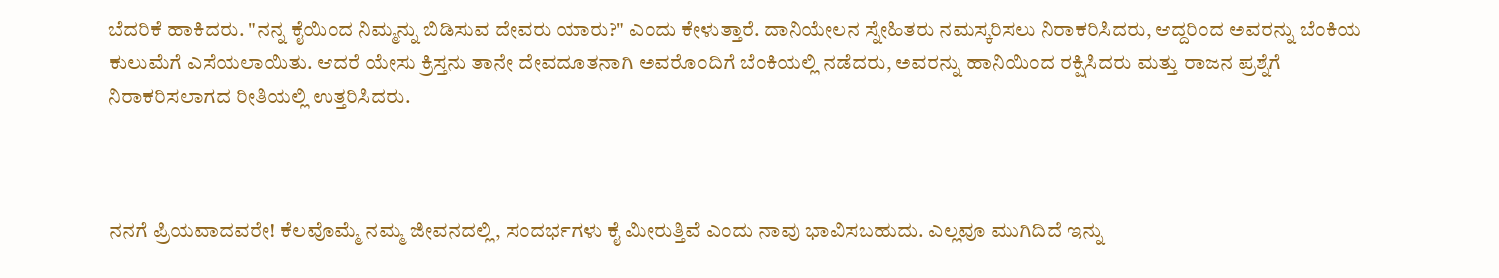ಬೆದರಿಕೆ ಹಾಕಿದರು. "ನನ್ನ ಕೈಯಿಂದ ನಿಮ್ಮನ್ನು ಬಿಡಿಸುವ ದೇವರು ಯಾರು?" ಎಂದು ಕೇಳುತ್ತಾರೆ. ದಾನಿಯೇಲನ ಸ್ನೇಹಿತರು ನಮಸ್ಕರಿಸಲು ನಿರಾಕರಿಸಿದರು, ಆದ್ದರಿಂದ ಅವರನ್ನು ಬೆಂಕಿಯ ಕುಲುಮೆಗೆ ಎಸೆಯಲಾಯಿತು. ಆದರೆ ಯೇಸು ಕ್ರಿಸ್ತನು ತಾನೇ ದೇವದೂತನಾಗಿ ಅವರೊಂದಿಗೆ ಬೆಂಕಿಯಲ್ಲಿ ನಡೆದರು, ಅವರನ್ನು ಹಾನಿಯಿಂದ ರಕ್ಷಿಸಿದರು ಮತ್ತು ರಾಜನ ಪ್ರಶ್ನೆಗೆ ನಿರಾಕರಿಸಲಾಗದ ರೀತಿಯಲ್ಲಿ ಉತ್ತರಿಸಿದರು.



ನನಗೆ ಪ್ರಿಯವಾದವರೇ! ಕೆಲವೊಮ್ಮೆ ನಮ್ಮ ಜೀವನದಲ್ಲಿ, ಸಂದರ್ಭಗಳು ಕೈ ಮೀರುತ್ತಿವೆ ಎಂದು ನಾವು ಭಾವಿಸಬಹುದು. ಎಲ್ಲವೂ ಮುಗಿದಿದೆ ಇನ್ನು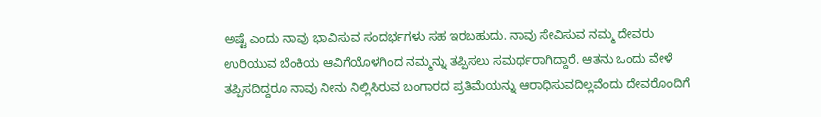ಅಷ್ಟೆ ಎಂದು ನಾವು ಭಾವಿಸುವ ಸಂದರ್ಭಗಳು ಸಹ ಇರಬಹುದು. ನಾವು ಸೇವಿಸುವ ನಮ್ಮ ದೇವರು ಉರಿಯುವ ಬೆಂಕಿಯ ಆವಿಗೆಯೊಳಗಿಂದ ನಮ್ಮನ್ನು ತಪ್ಪಿಸಲು ಸಮರ್ಥರಾಗಿದ್ದಾರೆ. ಆತನು ಒಂದು ವೇಳೆ ತಪ್ಪಿಸದಿದ್ದರೂ ನಾವು ನೀನು ನಿಲ್ಲಿಸಿರುವ ಬಂಗಾರದ ಪ್ರತಿಮೆಯನ್ನು ಆರಾಧಿಸುವದಿಲ್ಲವೆಂದು ದೇವರೊಂದಿಗೆ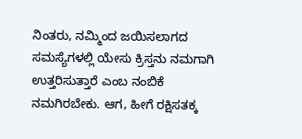ನಿಂತರು, ನಮ್ಮಿಂದ ಜಯಿಸಲಾಗದ ಸಮಸ್ಯೆಗಳಲ್ಲಿ ಯೇಸು ಕ್ರಿಸ್ತನು ನಮಗಾಗಿ ಉತ್ತರಿಸುತ್ತಾರೆ ಎಂಬ ನಂಬಿಕೆ ನಮಗಿರಬೇಕು. ಆಗ, ಹೀಗೆ ರಕ್ಷಿಸತಕ್ಕ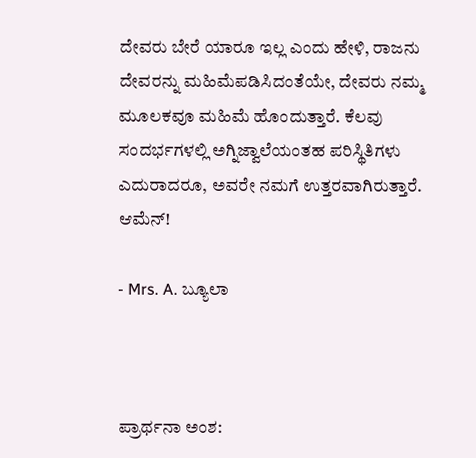ದೇವರು ಬೇರೆ ಯಾರೂ ಇಲ್ಲ ಎಂದು ಹೇಳಿ, ರಾಜನು ದೇವರನ್ನು ಮಹಿಮೆಪಡಿಸಿದಂತೆಯೇ, ದೇವರು ನಮ್ಮ ಮೂಲಕವೂ ಮಹಿಮೆ ಹೊಂದುತ್ತಾರೆ. ಕೆಲವು ಸಂದರ್ಭಗಳಲ್ಲಿ ಅಗ್ನಿಜ್ವಾಲೆಯಂತಹ ಪರಿಸ್ಥಿತಿಗಳು ಎದುರಾದರೂ, ಅವರೇ ನಮಗೆ ಉತ್ತರವಾಗಿರುತ್ತಾರೆ. ಆಮೆನ್!

- Mrs. A. ಬ್ಯೂಲಾ



ಪ್ರಾರ್ಥನಾ ಅಂಶ: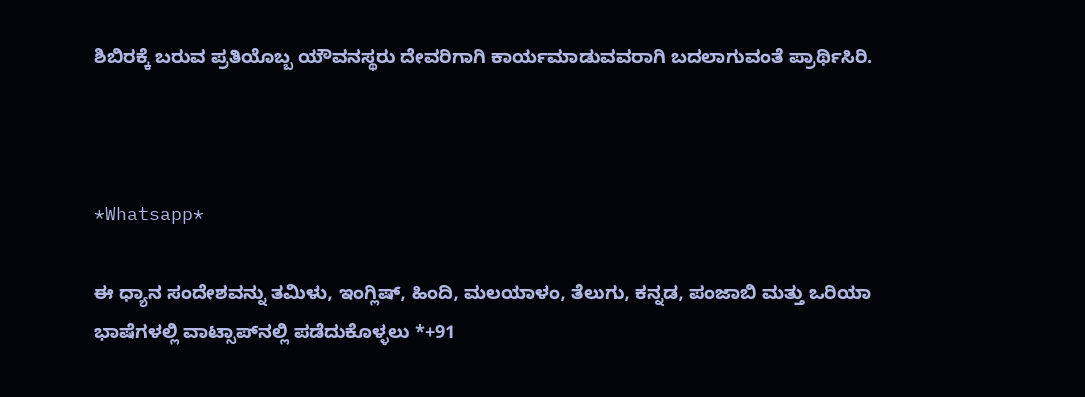ಶಿಬಿರಕ್ಕೆ ಬರುವ ಪ್ರತಿಯೊಬ್ಬ ಯೌವನಸ್ಥರು ದೇವರಿಗಾಗಿ ಕಾರ್ಯಮಾಡುವವರಾಗಿ ಬದಲಾಗುವಂತೆ ಪ್ರಾರ್ಥಿಸಿರಿ.



*Whatsapp*

ಈ ಧ್ಯಾನ ಸಂದೇಶವನ್ನು ತಮಿಳು, ಇಂಗ್ಲಿಷ್, ಹಿಂದಿ, ಮಲಯಾಳಂ, ತೆಲುಗು, ಕನ್ನಡ, ಪಂಜಾಬಿ ಮತ್ತು ಒರಿಯಾ ಭಾಷೆಗಳಲ್ಲಿ ವಾಟ್ಸಾಪ್‌ನಲ್ಲಿ ಪಡೆದುಕೊಳ್ಳಲು *+91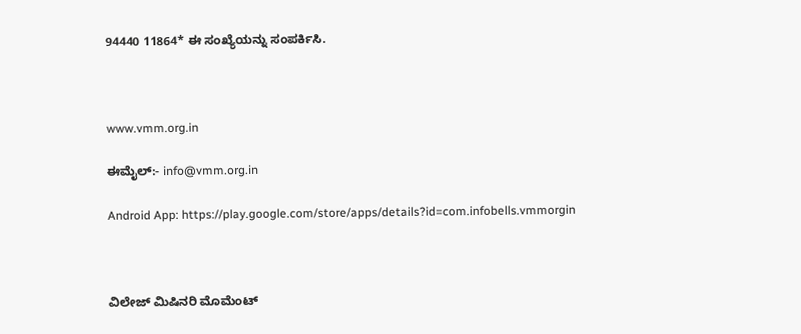94440 11864* ಈ ಸಂಖ್ಯೆಯನ್ನು ಸಂಪರ್ಕಿಸಿ.



www.vmm.org.in

ಈಮೈಲ್:- info@vmm.org.in

Android App: https://play.google.com/store/apps/details?id=com.infobells.vmmorgin



ವಿಲೇಜ್ ಮಿಷಿನರಿ ಮೊಮೆಂಟ್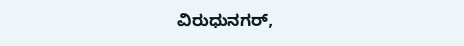ವಿರುಧುನಗರ್,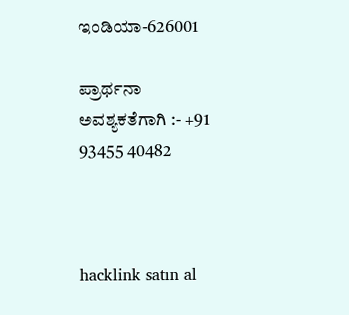ಇಂಡಿಯಾ-626001

ಪ್ರಾರ್ಥನಾ ಅವಶ್ಯಕತೆಗಾಗಿ :- +91 93455 40482



hacklink satın al